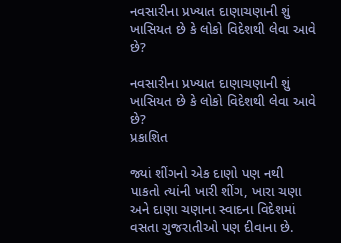નવસારીના પ્રખ્યાત દાણાચણાની શું ખાસિયત છે કે લોકો વિદેશથી લેવા આવે છે?

નવસારીના પ્રખ્યાત દાણાચણાની શું ખાસિયત છે કે લોકો વિદેશથી લેવા આવે છે?
પ્રકાશિત

જ્યાં શીંગનો એક દાણો પણ નથી પાકતો ત્યાંની ખારી શીંગ, ખારા ચણા અને દાણા ચણાના સ્વાદના વિદેશમાં વસતા ગુજરાતીઓ પણ દીવાના છે.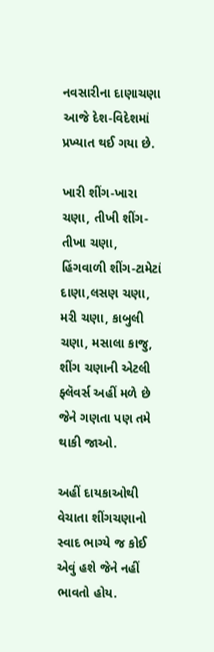નવસારીના દાણાચણા આજે દેશ-વિદેશમાં પ્રખ્યાત થઈ ગયા છે.

ખારી શીંગ-ખારા ચણા, તીખી શીંગ-તીખા ચણા, હિંગવાળી શીંગ-ટામેટાં દાણા,લસણ ચણા, મરી ચણા, કાબુલી ચણા, મસાલા કાજુ, શીંગ ચણાની એટલી ફ્લૅવર્સ અહીં મળે છે જેને ગણતા પણ તમે થાકી જાઓ.

અહીં દાયકાઓથી વેચાતા શીંગચણાનો સ્વાદ ભાગ્યે જ કોઈ એવું હશે જેને નહીં ભાવતો હોય.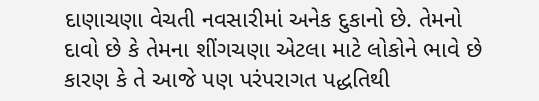દાણાચણા વેચતી નવસારીમાં અનેક દુકાનો છે. તેમનો દાવો છે કે તેમના શીંગચણા એટલા માટે લોકોને ભાવે છે કારણ કે તે આજે પણ પરંપરાગત પદ્ધતિથી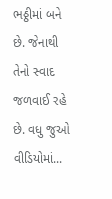ભઠ્ઠીમાં બને છે. જેનાથી તેનો સ્વાદ જળવાઈ રહે છે. વધુ જુઓ વીડિયોમાં...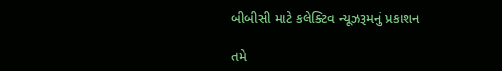બીબીસી માટે કલેક્ટિવ ન્યૂઝરૂમનું પ્રકાશન

તમે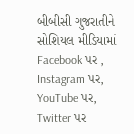બીબીસી ગુજરાતીને સોશિયલ મીડિયામાં Facebook પર , Instagram પર, YouTube પર, Twitter પર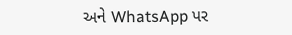અને WhatsApp પર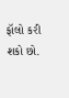ફૉલો કરી શકો છો.